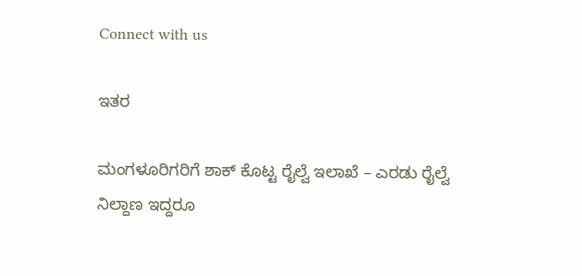Connect with us

ಇತರ

ಮಂಗಳೂರಿಗರಿಗೆ ಶಾಕ್ ಕೊಟ್ಟ ರೈಲ್ವೆ ಇಲಾಖೆ – ಎರಡು ರೈಲ್ವೆ ನಿಲ್ದಾಣ ಇದ್ದರೂ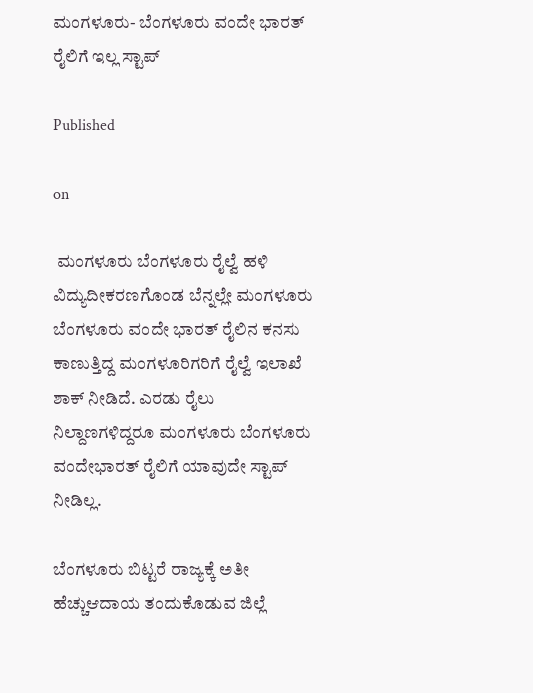ಮಂಗಳೂರು- ಬೆಂಗಳೂರು ವಂದೇ ಭಾರತ್ ರೈಲಿಗೆ ಇಲ್ಲ ಸ್ಟಾಪ್

Published

on

 ಮಂಗಳೂರು ಬೆಂಗಳೂರು ರೈಲ್ವೆ ಹಳಿ ವಿದ್ಯುದೀಕರಣಗೊಂಡ ಬೆನ್ನಲ್ಲೇ ಮಂಗಳೂರು ಬೆಂಗಳೂರು ವಂದೇ ಭಾರತ್ ರೈಲಿನ ಕನಸು ಕಾಣುತ್ತಿದ್ದ ಮಂಗಳೂರಿಗರಿಗೆ ರೈಲ್ವೆ ಇಲಾಖೆ ಶಾಕ್ ನೀಡಿದೆ. ಎರಡು ರೈಲು ನಿಲ್ದಾಣಗಳಿದ್ದರೂ ಮಂಗಳೂರು ಬೆಂಗಳೂರು ವಂದೇಭಾರತ್ ರೈಲಿಗೆ ಯಾವುದೇ ಸ್ಟಾಪ್ ನೀಡಿಲ್ಲ.

ಬೆಂಗಳೂರು ಬಿಟ್ಟರೆ ರಾಜ್ಯಕ್ಕೆ ಅತೀ ಹೆಚ್ಚುಆದಾಯ ತಂದುಕೊಡುವ ಜಿಲ್ಲೆ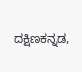ದಕ್ಷಿಣಕನ್ನಡ,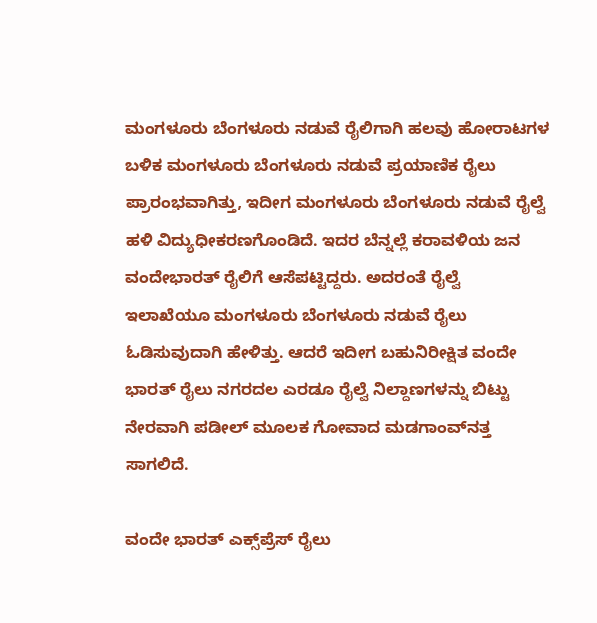ಮಂಗಳೂರು ಬೆಂಗಳೂರು ನಡುವೆ ರೈಲಿಗಾಗಿ ಹಲವು ಹೋರಾಟಗಳ ಬಳಿಕ ಮಂಗಳೂರು ಬೆಂಗಳೂರು ನಡುವೆ ಪ್ರಯಾಣಿಕ ರೈಲು ಪ್ರಾರಂಭವಾಗಿತ್ತು, ಇದೀಗ ಮಂಗಳೂರು ಬೆಂಗಳೂರು ನಡುವೆ ರೈಲ್ವೆ ಹಳಿ ವಿದ್ಯುಧೀಕರಣಗೊಂಡಿದೆ. ಇದರ ಬೆನ್ನಲ್ಲೆ ಕರಾವಳಿಯ ಜನ ವಂದೇಭಾರತ್ ರೈಲಿಗೆ ಆಸೆಪಟ್ಟಿದ್ದರು. ಅದರಂತೆ ರೈಲ್ವೆ ಇಲಾಖೆಯೂ ಮಂಗಳೂರು ಬೆಂಗಳೂರು ನಡುವೆ ರೈಲು ಓಡಿಸುವುದಾಗಿ ಹೇಳಿತ್ತು. ಆದರೆ ಇದೀಗ ಬಹುನಿರೀಕ್ಷಿತ ವಂದೇ ಭಾರತ್‌ ರೈಲು ನಗರದಲ ಎರಡೂ ರೈಲ್ವೆ ನಿಲ್ದಾಣಗಳನ್ನು ಬಿಟ್ಟು ನೇರವಾಗಿ ಪಡೀಲ್‌ ಮೂಲಕ ಗೋವಾದ ಮಡಗಾಂವ್‌ನತ್ತ ಸಾಗಲಿದೆ.

ವಂದೇ ಭಾರತ್‌ ಎಕ್ಸ್‌ಪ್ರೆಸ್‌ ರೈಲು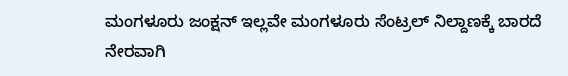ಮಂಗಳೂರು ಜಂಕ್ಷನ್‌ ಇಲ್ಲವೇ ಮಂಗಳೂರು ಸೆಂಟ್ರಲ್‌ ನಿಲ್ದಾಣಕ್ಕೆ ಬಾರದೆ ನೇರವಾಗಿ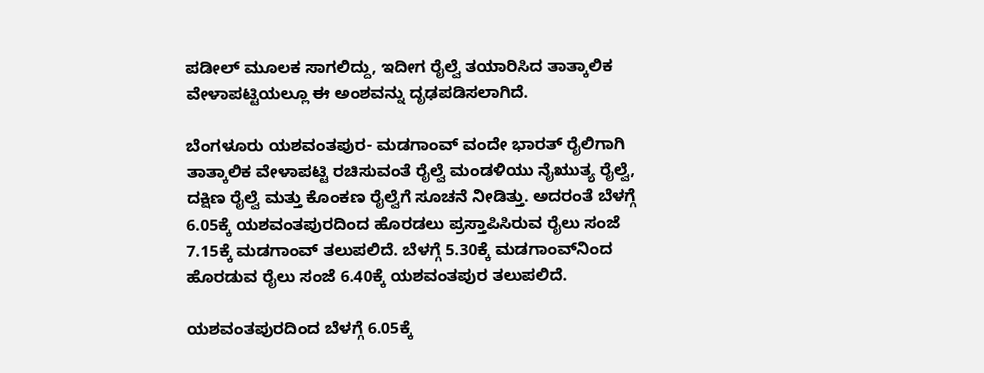ಪಡೀಲ್‌ ಮೂಲಕ ಸಾಗಲಿದ್ದು, ಇದೀಗ ರೈಲ್ವೆ ತಯಾರಿಸಿದ ತಾತ್ಕಾಲಿಕ ವೇಳಾಪಟ್ಟಿಯಲ್ಲೂ ಈ ಅಂಶವನ್ನು ದೃಢಪಡಿಸಲಾಗಿದೆ.

ಬೆಂಗಳೂರು ಯಶವಂತಪುರ- ಮಡಗಾಂವ್‌ ವಂದೇ ಭಾರತ್‌ ರೈಲಿಗಾಗಿ ತಾತ್ಕಾಲಿಕ ವೇಳಾಪಟ್ಟಿ ರಚಿಸುವಂತೆ ರೈಲ್ವೆ ಮಂಡಳಿಯು ನೈಋುತ್ಯ ರೈಲ್ವೆ, ದಕ್ಷಿಣ ರೈಲ್ವೆ ಮತ್ತು ಕೊಂಕಣ ರೈಲ್ವೆಗೆ ಸೂಚನೆ ನೀಡಿತ್ತು. ಅದರಂತೆ ಬೆಳಗ್ಗೆ 6.05ಕ್ಕೆ ಯಶವಂತಪುರದಿಂದ ಹೊರಡಲು ಪ್ರಸ್ತಾಪಿಸಿರುವ ರೈಲು ಸಂಜೆ 7.15ಕ್ಕೆ ಮಡಗಾಂವ್‌ ತಲುಪಲಿದೆ. ಬೆಳಗ್ಗೆ 5.30ಕ್ಕೆ ಮಡಗಾಂವ್‌ನಿಂದ ಹೊರಡುವ ರೈಲು ಸಂಜೆ 6.40ಕ್ಕೆ ಯಶವಂತಪುರ ತಲುಪಲಿದೆ.

ಯಶವಂತಪುರದಿಂದ ಬೆಳಗ್ಗೆ 6.05ಕ್ಕೆ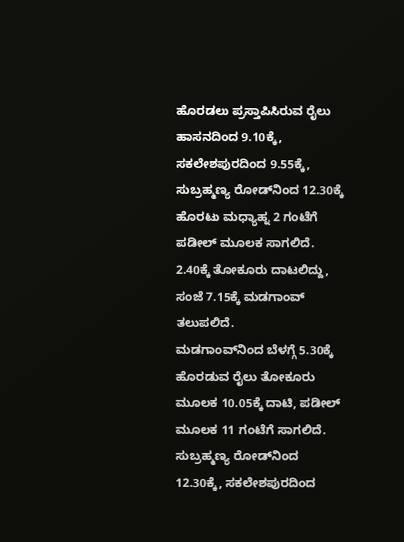ಹೊರಡಲು ಪ್ರಸ್ತಾಪಿಸಿರುವ ರೈಲು ಹಾಸನದಿಂದ 9.10ಕ್ಕೆ, ಸಕಲೇಶಪುರದಿಂದ 9.55ಕ್ಕೆ, ಸುಬ್ರಹ್ಮಣ್ಯ ರೋಡ್‌ನಿಂದ 12.30ಕ್ಕೆ ಹೊರಟು ಮಧ್ಯಾಹ್ನ 2 ಗಂಟೆಗೆ ಪಡೀಲ್‌ ಮೂಲಕ ಸಾಗಲಿದೆ. 2.40ಕ್ಕೆ ತೋಕೂರು ದಾಟಲಿದ್ದು, ಸಂಜೆ 7.15ಕ್ಕೆ ಮಡಗಾಂವ್‌ ತಲುಪಲಿದೆ.
ಮಡಗಾಂವ್‌ನಿಂದ ಬೆಳಗ್ಗೆ 5.30ಕ್ಕೆ ಹೊರಡುವ ರೈಲು ತೋಕೂರು ಮೂಲಕ 10.05ಕ್ಕೆ ದಾಟಿ, ಪಡೀಲ್‌ ಮೂಲಕ 11 ಗಂಟೆಗೆ ಸಾಗಲಿದೆ. ಸುಬ್ರಹ್ಮಣ್ಯ ರೋಡ್‌ನಿಂದ 12.30ಕ್ಕೆ, ಸಕಲೇಶಪುರದಿಂದ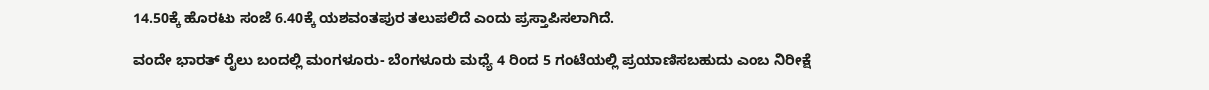14.50ಕ್ಕೆ ಹೊರಟು ಸಂಜೆ 6.40ಕ್ಕೆ ಯಶವಂತಪುರ ತಲುಪಲಿದೆ ಎಂದು ಪ್ರಸ್ತಾಪಿಸಲಾಗಿದೆ.

ವಂದೇ ಭಾರತ್‌ ರೈಲು ಬಂದಲ್ಲಿ ಮಂಗಳೂರು- ಬೆಂಗಳೂರು ಮಧ್ಯೆ 4 ರಿಂದ 5 ಗಂಟೆಯಲ್ಲಿ ಪ್ರಯಾಣಿಸಬಹುದು ಎಂಬ ನಿರೀಕ್ಷೆ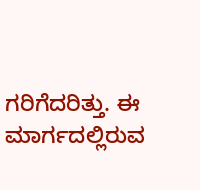ಗರಿಗೆದರಿತ್ತು. ಈ ಮಾರ್ಗದಲ್ಲಿರುವ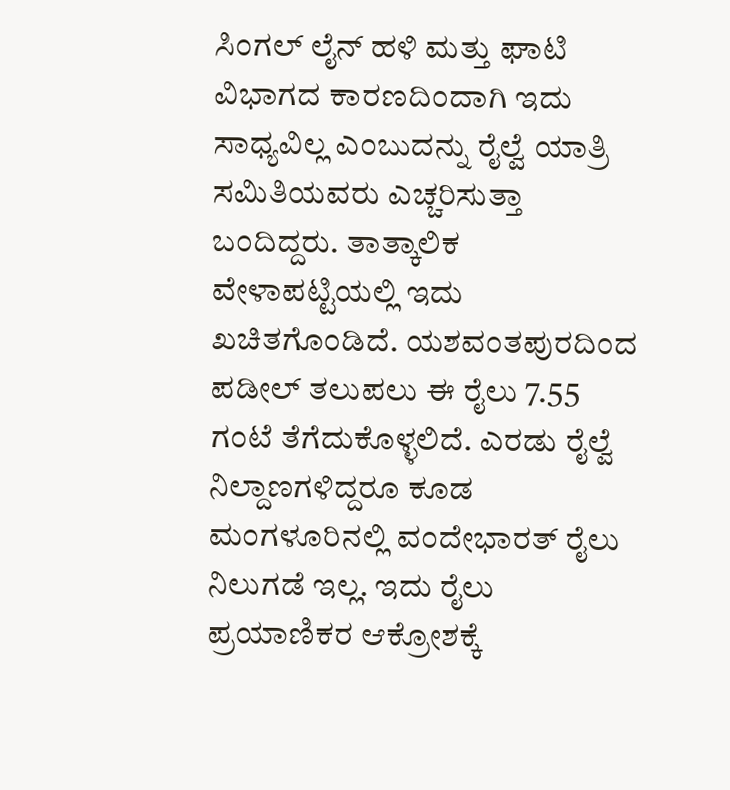ಸಿಂಗಲ್‌ ಲೈನ್‌ ಹಳಿ ಮತ್ತು ಘಾಟಿ ವಿಭಾಗದ ಕಾರಣದಿಂದಾಗಿ ಇದು ಸಾಧ್ಯವಿಲ್ಲ ಎಂಬುದನ್ನು ರೈಲ್ವೆ ಯಾತ್ರಿ ಸಮಿತಿಯವರು ಎಚ್ಚರಿಸುತ್ತಾ ಬಂದಿದ್ದರು. ತಾತ್ಕಾಲಿಕ ವೇಳಾಪಟ್ಟಿಯಲ್ಲಿ ಇದು ಖಚಿತಗೊಂಡಿದೆ. ಯಶವಂತಪುರದಿಂದ ಪಡೀಲ್‌ ತಲುಪಲು ಈ ರೈಲು 7.55 ಗಂಟೆ ತೆಗೆದುಕೊಳ್ಳಲಿದೆ. ಎರಡು ರೈಲ್ವೆ ನಿಲ್ದಾಣಗಳಿದ್ದರೂ ಕೂಡ ಮಂಗಳೂರಿನಲ್ಲಿ ವಂದೇಭಾರತ್ ರೈಲು ನಿಲುಗಡೆ ಇಲ್ಲ. ಇದು ರೈಲು ಪ್ರಯಾಣಿಕರ ಆಕ್ರೋಶಕ್ಕೆ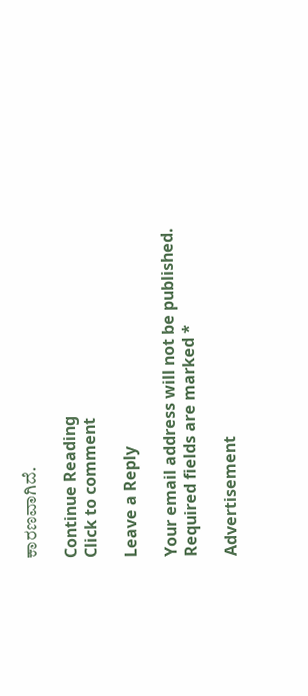ಕಾರಣವಾಗಿದೆ.

Continue Reading
Click to comment

Leave a Reply

Your email address will not be published. Required fields are marked *

Advertisement